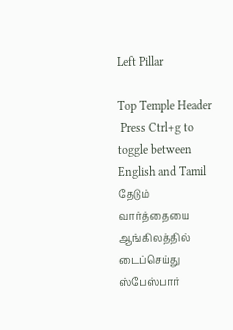Left Pillar

Top Temple Header
 Press Ctrl+g to toggle between English and Tamil
தேடும் வார்த்தையை ஆங்கிலத்தில் டைப்செய்து ஸ்பேஸ்பார்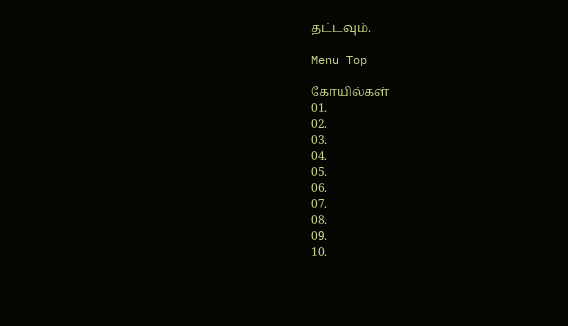தட்டவும்.

Menu Top

கோயில்கள்
01.
02.
03.
04.
05.
06.
07.
08.
09.
10.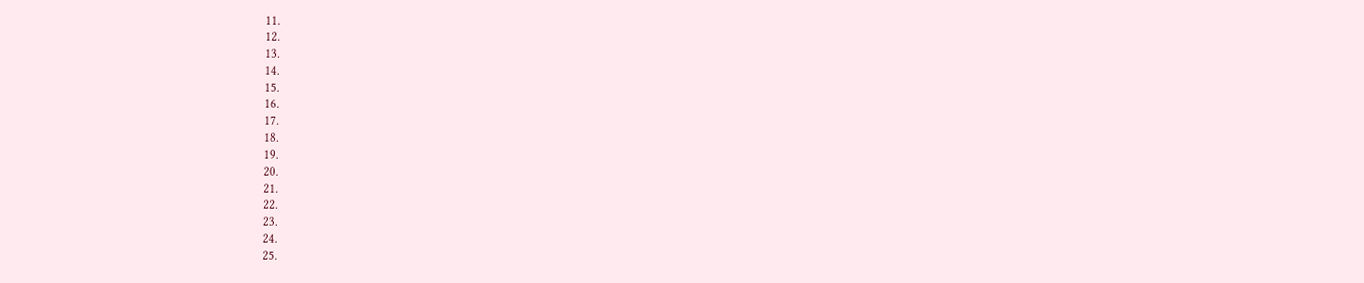11.
12.
13.
14.
15.
16.
17.
18.
19.
20.
21.
22.
23.
24.
25.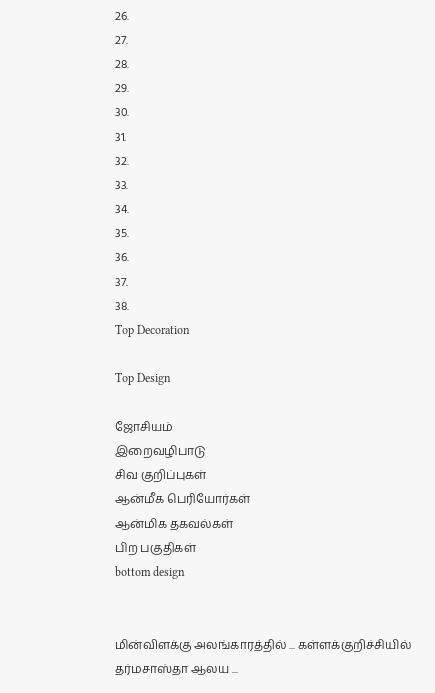26.
27.
28.
29.
30.
31.
32.
33.
34.
35.
36.
37.
38.
Top Decoration

Top Design

ஜோசியம்
இறைவழிபாடு
சிவ குறிப்புகள்
ஆன்மீக பெரியோர்கள்
ஆன்மிக தகவல்கள்
பிற பகுதிகள்
bottom design


மின்விளக்கு அலங்காரத்தில் ... கள்ளக்குறிச்சியில் தர்மசாஸ்தா ஆலய ...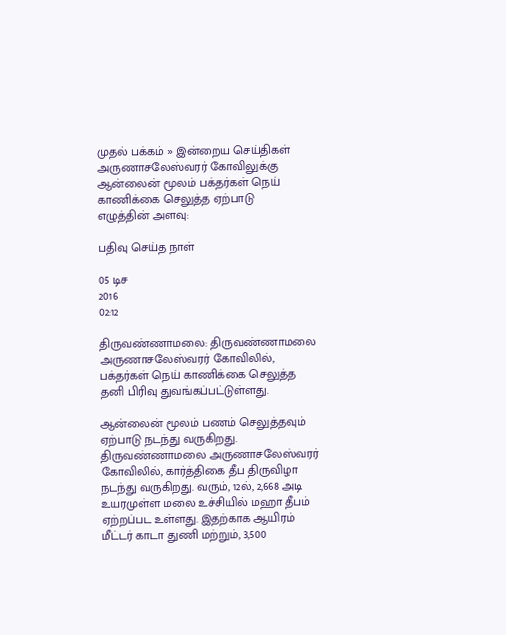முதல் பக்கம் » இன்றைய செய்திகள்
அருணாசலேஸ்வரர் கோவிலுக்கு ஆன்லைன் மூலம் பக்தர்கள் நெய் காணிக்கை செலுத்த ஏற்பாடு
எழுத்தின் அளவு:

பதிவு செய்த நாள்

05 டிச
2016
02:12

திருவண்ணாமலை: திருவண்ணாமலை அருணாசலேஸ்வரர் கோவிலில், பக்தர்கள் நெய் காணிக்கை செலுத்த தனி பிரிவு துவங்கப்பட்டுள்ளது.

ஆன்லைன் மூலம் பணம் செலுத்தவும் ஏற்பாடு நடந்து வருகிறது. திருவண்ணாமலை அருணாசலேஸ்வரர் கோவிலில், கார்த்திகை தீப திருவிழா நடந்து வருகிறது. வரும், 12ல், 2,668 அடி உயரமுள்ள மலை உச்சியில் மஹா தீபம் ஏற்றப்பட உள்ளது. இதற்காக ஆயிரம் மீட்டர் காடா துணி மற்றும், 3,500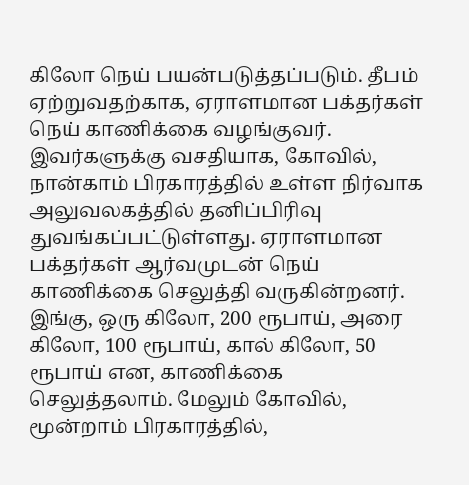கிலோ நெய் பயன்படுத்தப்படும். தீபம் ஏற்றுவதற்காக, ஏராளமான பக்தர்கள் நெய் காணிக்கை வழங்குவர். இவர்களுக்கு வசதியாக, கோவில், நான்காம் பிரகாரத்தில் உள்ள நிர்வாக அலுவலகத்தில் தனிப்பிரிவு துவங்கப்பட்டுள்ளது. ஏராளமான பக்தர்கள் ஆர்வமுடன் நெய் காணிக்கை செலுத்தி வருகின்றனர். இங்கு, ஒரு கிலோ, 200 ரூபாய், அரை கிலோ, 100 ரூபாய், கால் கிலோ, 50 ரூபாய் என, காணிக்கை செலுத்தலாம். மேலும் கோவில், மூன்றாம் பிரகாரத்தில்,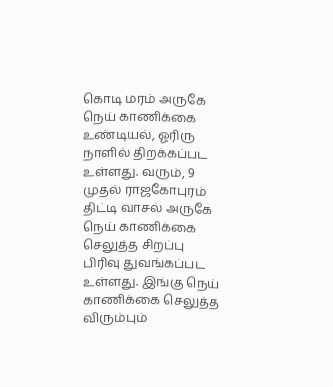கொடி மரம் அருகே நெய் காணிக்கை உண்டியல், ஓரிரு நாளில் திறக்கப்பட உள்ளது. வரும், 9 முதல் ராஜகோபுரம் திட்டி வாசல் அருகே நெய் காணிக்கை செலுத்த சிறப்பு பிரிவு துவங்கப்பட உள்ளது. இங்கு நெய் காணிக்கை செலுத்த விரும்பும்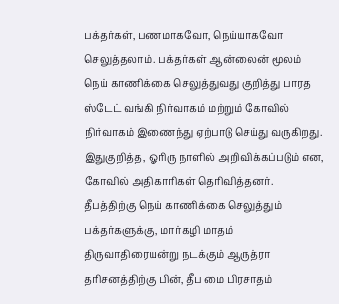பக்தர்கள், பணமாகவோ, நெய்யாகவோ செலுத்தலாம். பக்தர்கள் ஆன்லைன் மூலம் நெய் காணிக்கை செலுத்துவது குறித்து பாரத ஸ்டேட் வங்கி நிர்வாகம் மற்றும் கோவில் நிர்வாகம் இணைந்து ஏற்பாடு செய்து வருகிறது. இதுகுறித்த, ஓரிரு நாளில் அறிவிக்கப்படும் என, கோவில் அதிகாரிகள் தெரிவித்தனர். தீபத்திற்கு நெய் காணிக்கை செலுத்தும் பக்தர்களுக்கு, மார்கழி மாதம் திருவாதிரையன்று நடக்கும் ஆருத்ரா தரிசனத்திற்கு பின், தீப மை பிரசாதம்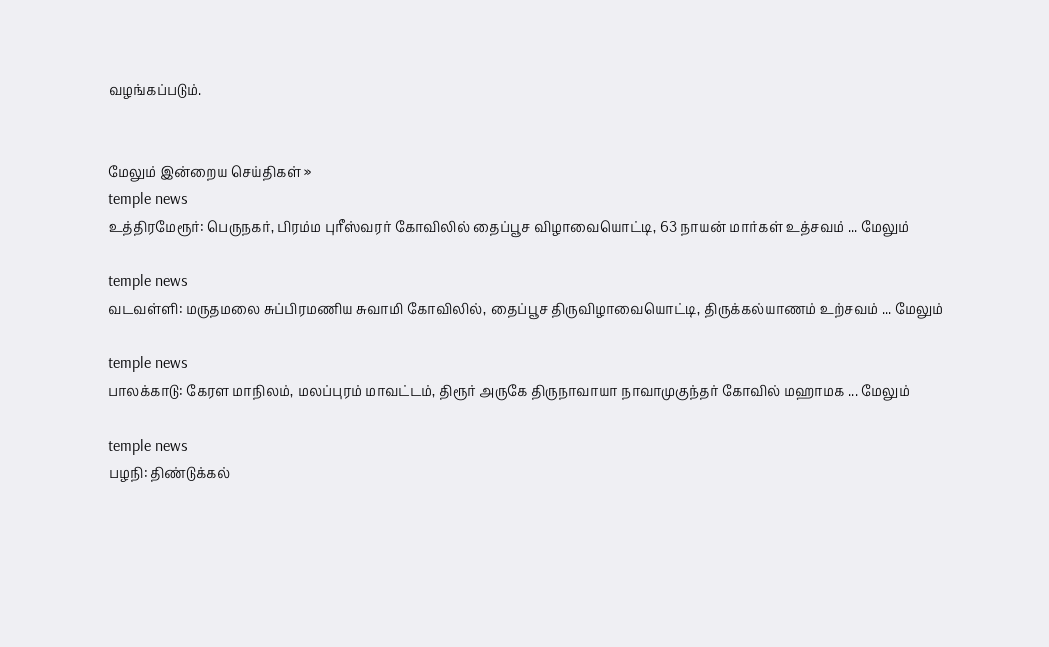வழங்கப்படும்.


மேலும் இன்றைய செய்திகள் »
temple news
உத்திரமேரூர்: பெருநகர், பிரம்ம புரீஸ்வரர் கோவிலில் தைப்பூச விழாவையொட்டி, 63 நாயன் மார்கள் உத்சவம் ... மேலும்

temple news
வடவள்ளி: மருதமலை சுப்பிரமணிய சுவாமி கோவிலில், தைப்பூச திருவிழாவையொட்டி, திருக்கல்யாணம் உற்சவம் ... மேலும்

temple news
பாலக்காடு: கேரள மாநிலம், மலப்புரம் மாவட்டம், திரூர் அருகே திருநாவாயா நாவாமுகுந்தர் கோவில் மஹாமக ... மேலும்

temple news
பழநி: திண்டுக்கல்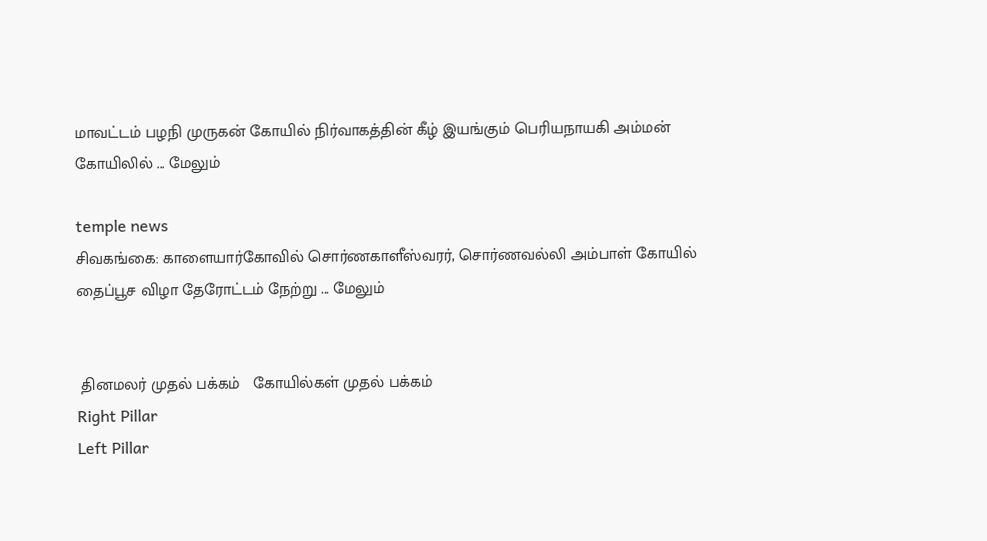மாவட்டம் பழநி முருகன் கோயில் நிர்வாகத்தின் கீழ் இயங்கும் பெரியநாயகி அம்மன் கோயிலில் ... மேலும்

temple news
சிவகங்கை: காளையார்கோவில் சொர்ணகாளீஸ்வரர், சொர்ணவல்லி அம்பாள் கோயில் தைப்பூச விழா தேரோட்டம் நேற்று ... மேலும்


 தினமலர் முதல் பக்கம்   கோயில்கள் முதல் பக்கம்
Right Pillar
Left Pillar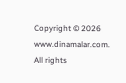Copyright © 2026 www.dinamalar.com. All rights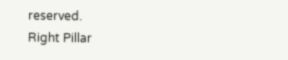reserved.
Right Pillar